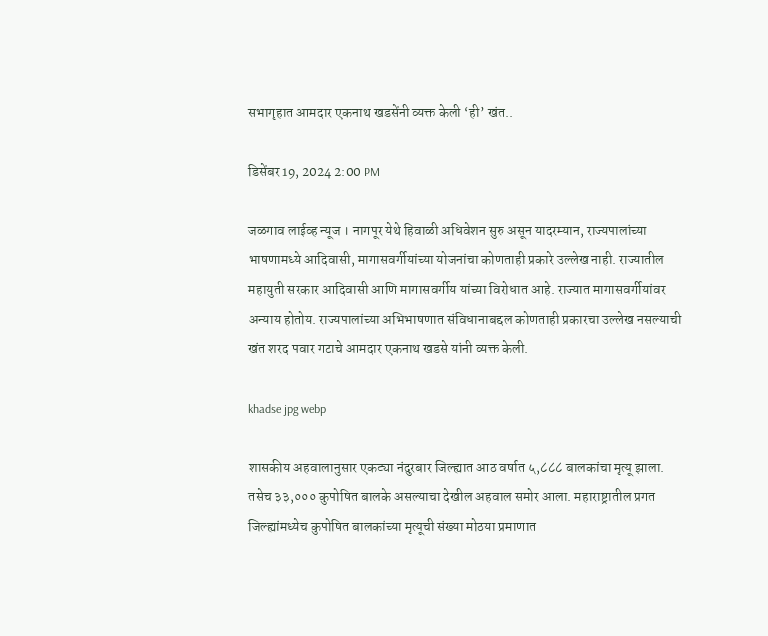सभागृहात आमदार एकनाथ खडसेंनी व्यक्त केली ‘ही’ खंत..

डिसेंबर 19, 2024 2:00 PM

जळगाव लाईव्ह न्यूज । नागपूर येथे हिवाळी अधिवेशन सुरु असून यादरम्यान, राज्यपालांच्या भाषणामध्ये आदिवासी, मागासवर्गीयांच्या योजनांचा कोणताही प्रकारे उल्लेख नाही. राज्यातील महायुती सरकार आदिवासी आणि मागासवर्गीय यांच्या विरोधात आहे. राज्यात मागासवर्गीयांवर अन्याय होतोय. राज्यपालांच्या अभिभाषणात संविधानाबद्दल कोणताही प्रकारचा उल्लेख नसल्याची खंत शरद पवार गटाचे आमदार एकनाथ खडसे यांनी व्यक्त केली.

khadse jpg webp

शासकीय अहवालानुसार एकट्या नंदुरबार जिल्ह्यात आठ वर्षात ५,८८८ बालकांचा मृत्यू झाला. तसेच ३३,००० कुपोषित बालके असल्याचा देखील अहवाल समोर आला. महाराष्ट्रातील प्रगत जिल्ह्यांमध्येच कुपोषित बालकांच्या मृत्यूची संख्या मोठया प्रमाणात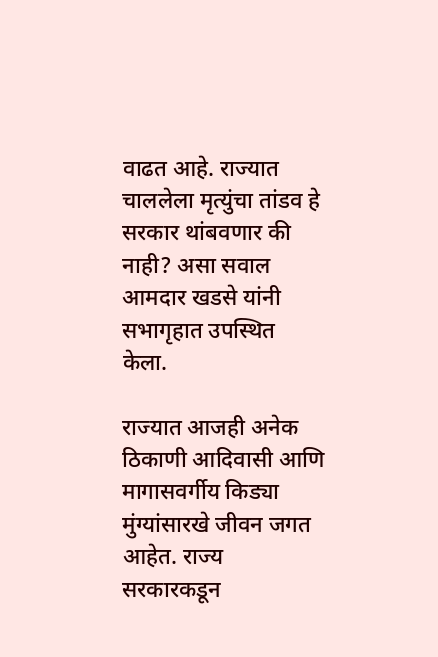वाढत आहे. राज्यात चाललेला मृत्युंचा तांडव हे सरकार थांबवणार की नाही? असा सवाल आमदार खडसे यांनी सभागृहात उपस्थित केला.

राज्यात आजही अनेक ठिकाणी आदिवासी आणि मागासवर्गीय किड्या मुंग्यांसारखे जीवन जगत आहेत. राज्य सरकारकडून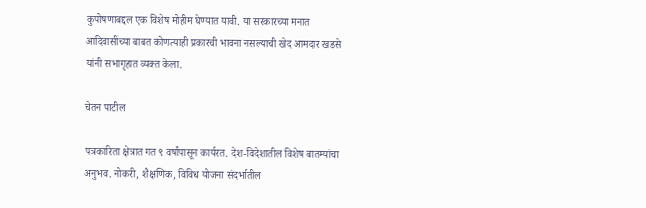कुपोषणाबद्दल एक विशेष मोहीम घेण्यात यावी. या सरकारच्या मनात आदिवासींच्या बाबत कोणत्याही प्रकारची भावना नसल्याची खेद आमदार खडसे यांनी सभागृहात व्यक्त केला.

चेतन पाटील

पत्रकारिता क्षेत्रात गत ९ वर्षांपासून कार्यरत. देश-विदेशातील विशेष बातम्यांचा अनुभव. नोकरी, शैक्षणिक, विविध योजना संदर्भातील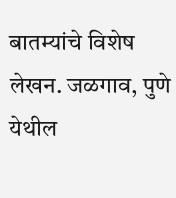बातम्यांचे विशेष लेखन. जळगाव, पुणे येथील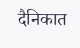दैनिकात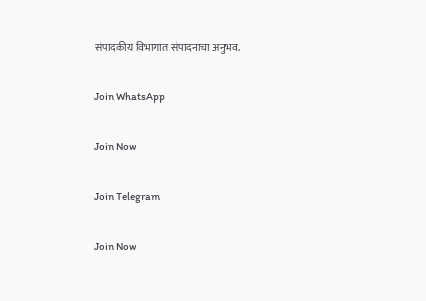संपादकीय विभागात संपादनाचा अनुभव.

Join WhatsApp

Join Now

Join Telegram

Join Now